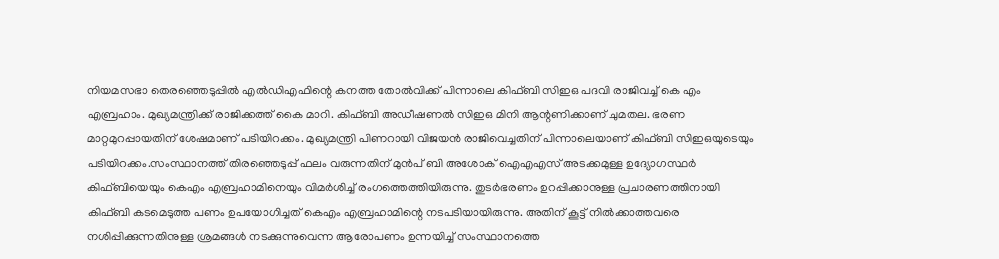നിയമസഭാ തെരഞ്ഞെടുപ്പിൽ എൽഡിഎഫിന്റെ കനത്ത തോൽവിക്ക് പിന്നാലെ കിഫ്ബി സിഇഒ പദവി രാജിവച്ച് കെ എം എബ്രഹാം. മുഖ്യമന്ത്രിക്ക് രാജിക്കത്ത് കൈ മാറി. കിഫ്ബി അഡീഷണൽ സിഇഒ മിനി ആന്റണിക്കാണ് ചുമതല. ഭരണ മാറ്റമുറപ്പായതിന് ശേഷമാണ് പടിയിറക്കം. മുഖ്യമന്ത്രി പിണറായി വിജയൻ രാജിവെച്ചതിന് പിന്നാലെയാണ് കിഫ്ബി സിഇഒയുടെയും പടിയിറക്കം.സംസ്ഥാനത്ത് തിരഞ്ഞെടുപ്പ് ഫലം വരുന്നതിന് മുൻപ് ബി അശോക് ഐഎഎസ് അടക്കമുള്ള ഉദ്യോഗസ്ഥർ കിഫ്ബിയെയും കെഎം എബ്രഹാമിനെയും വിമർശിച്ച് രംഗത്തെത്തിയിരുന്നു. തുടർഭരണം ഉറപ്പിക്കാനുള്ള പ്രചാരണത്തിനായി കിഫ്ബി കടമെടുത്ത പണം ഉപയോഗിച്ചത് കെഎം എബ്രഹാമിന്റെ നടപടിയായിരുന്നു. അതിന് കൂട്ട് നിൽക്കാത്തവരെ നശിപ്പിക്കുന്നതിനുള്ള ശ്രമങ്ങൾ നടക്കുന്നുവെന്ന ആരോപണം ഉന്നയിച്ച് സംസ്ഥാനത്തെ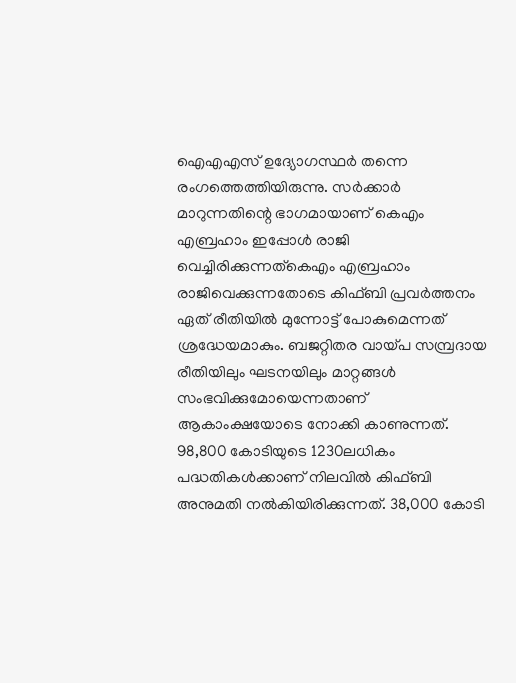ഐഎഎസ് ഉദ്യോഗസ്ഥർ തന്നെ രംഗത്തെത്തിയിരുന്നു. സർക്കാർ മാറുന്നതിന്റെ ഭാഗമായാണ് കെഎം എബ്രഹാം ഇപ്പോൾ രാജി വെച്ചിരിക്കുന്നത്കെഎം എബ്രഹാം രാജിവെക്കുന്നതോടെ കിഫ്ബി പ്രവർത്തനം ഏത് രീതിയിൽ മുന്നോട്ട് പോകുമെന്നത് ശ്രദ്ധേയമാകും. ബജറ്റിതര വായ്പ സമ്പ്രദായ രീതിയിലും ഘടനയിലും മാറ്റങ്ങൾ സംഭവിക്കുമോയെന്നതാണ് ആകാംക്ഷയോടെ നോക്കി കാണുന്നത്. 98,800 കോടിയുടെ 1230ലധികം പദ്ധതികൾക്കാണ് നിലവിൽ കിഫ്ബി അനുമതി നൽകിയിരിക്കുന്നത്. 38,000 കോടി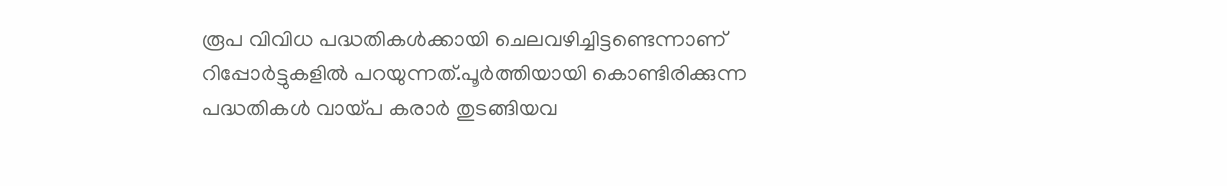രൂപ വിവിധ പദ്ധതികൾക്കായി ചെലവഴിച്ചിട്ടണ്ടെന്നാണ് റിപ്പോർട്ടുകളിൽ പറയുന്നത്.പൂർത്തിയായി കൊണ്ടിരിക്കുന്ന പദ്ധതികൾ വായ്പ കരാർ തുടങ്ങിയവ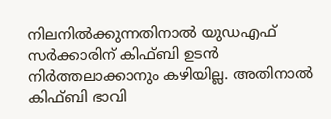നിലനിൽക്കുന്നതിനാൽ യുഡഎഫ് സർക്കാരിന് കിഫ്ബി ഉടൻ നിർത്തലാക്കാനും കഴിയില്ല. അതിനാൽ കിഫ്ബി ഭാവി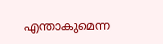എന്താകുമെന്ന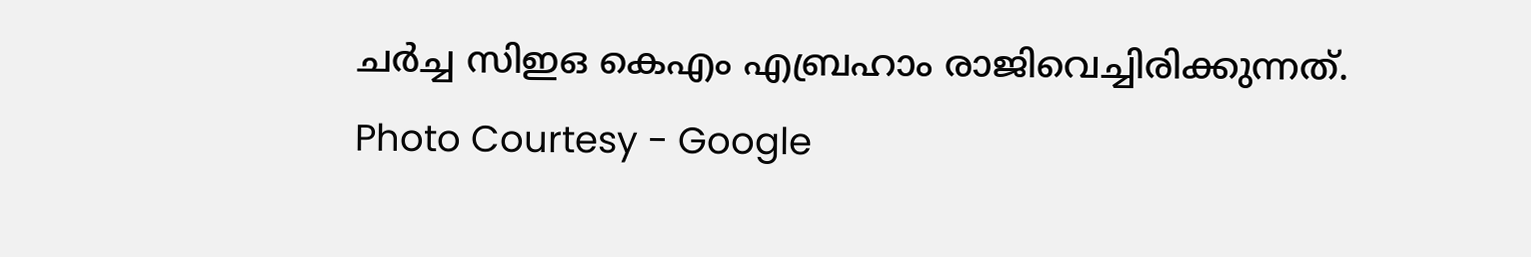ചർച്ച സിഇഒ കെഎം എബ്രഹാം രാജിവെച്ചിരിക്കുന്നത്.
Photo Courtesy - Google